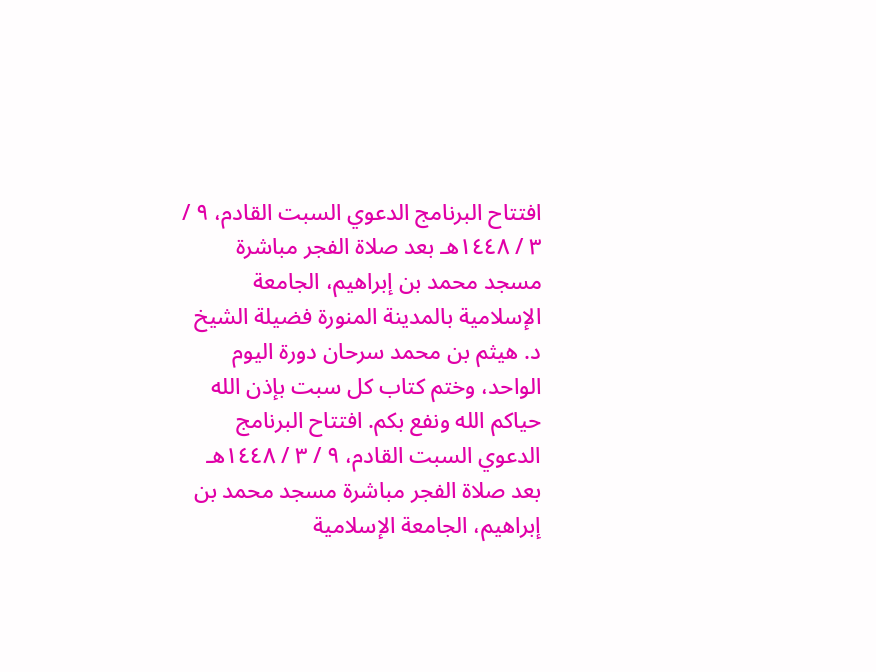افتتاح البرنامج الدعوي السبت القادم، ٩ / ٣ / ١٤٤٨هـ بعد صلاة الفجر مباشرة مسجد محمد بن إبراهيم، الجامعة الإسلامية بالمدينة المنورة فضيلة الشيخ د. هيثم بن محمد سرحان دورة اليوم الواحد، وختم كتاب كل سبت بإذن الله حياكم الله ونفع بكم. افتتاح البرنامج الدعوي السبت القادم، ٩ / ٣ / ١٤٤٨هـ بعد صلاة الفجر مباشرة مسجد محمد بن إبراهيم، الجامعة الإسلامية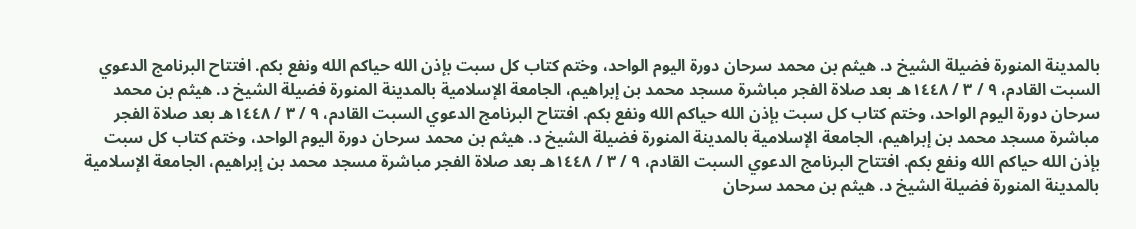بالمدينة المنورة فضيلة الشيخ د. هيثم بن محمد سرحان دورة اليوم الواحد، وختم كتاب كل سبت بإذن الله حياكم الله ونفع بكم. افتتاح البرنامج الدعوي السبت القادم، ٩ / ٣ / ١٤٤٨هـ بعد صلاة الفجر مباشرة مسجد محمد بن إبراهيم، الجامعة الإسلامية بالمدينة المنورة فضيلة الشيخ د. هيثم بن محمد سرحان دورة اليوم الواحد، وختم كتاب كل سبت بإذن الله حياكم الله ونفع بكم. افتتاح البرنامج الدعوي السبت القادم، ٩ / ٣ / ١٤٤٨هـ بعد صلاة الفجر مباشرة مسجد محمد بن إبراهيم، الجامعة الإسلامية بالمدينة المنورة فضيلة الشيخ د. هيثم بن محمد سرحان دورة اليوم الواحد، وختم كتاب كل سبت بإذن الله حياكم الله ونفع بكم. افتتاح البرنامج الدعوي السبت القادم، ٩ / ٣ / ١٤٤٨هـ بعد صلاة الفجر مباشرة مسجد محمد بن إبراهيم، الجامعة الإسلامية بالمدينة المنورة فضيلة الشيخ د. هيثم بن محمد سرحان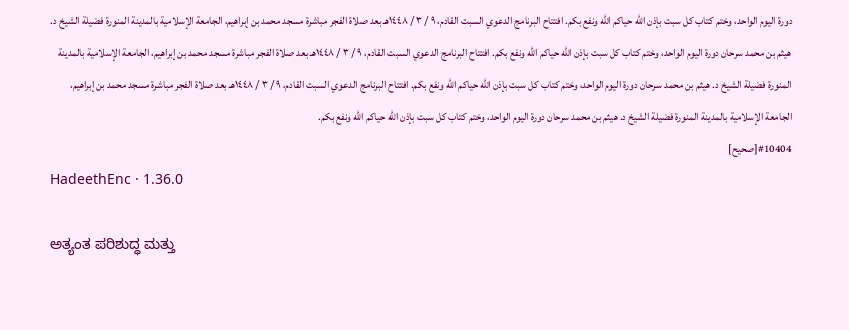دورة اليوم الواحد، وختم كتاب كل سبت بإذن الله حياكم الله ونفع بكم. افتتاح البرنامج الدعوي السبت القادم، ٩ / ٣ / ١٤٤٨هـ بعد صلاة الفجر مباشرة مسجد محمد بن إبراهيم، الجامعة الإسلامية بالمدينة المنورة فضيلة الشيخ د. هيثم بن محمد سرحان دورة اليوم الواحد، وختم كتاب كل سبت بإذن الله حياكم الله ونفع بكم. افتتاح البرنامج الدعوي السبت القادم، ٩ / ٣ / ١٤٤٨هـ بعد صلاة الفجر مباشرة مسجد محمد بن إبراهيم، الجامعة الإسلامية بالمدينة المنورة فضيلة الشيخ د. هيثم بن محمد سرحان دورة اليوم الواحد، وختم كتاب كل سبت بإذن الله حياكم الله ونفع بكم. افتتاح البرنامج الدعوي السبت القادم، ٩ / ٣ / ١٤٤٨هـ بعد صلاة الفجر مباشرة مسجد محمد بن إبراهيم، الجامعة الإسلامية بالمدينة المنورة فضيلة الشيخ د. هيثم بن محمد سرحان دورة اليوم الواحد، وختم كتاب كل سبت بإذن الله حياكم الله ونفع بكم.
#10404[صحيح]
HadeethEnc · 1.36.0

ಅತ್ಯಂತ ಪರಿಶುದ್ಧ ಮತ್ತು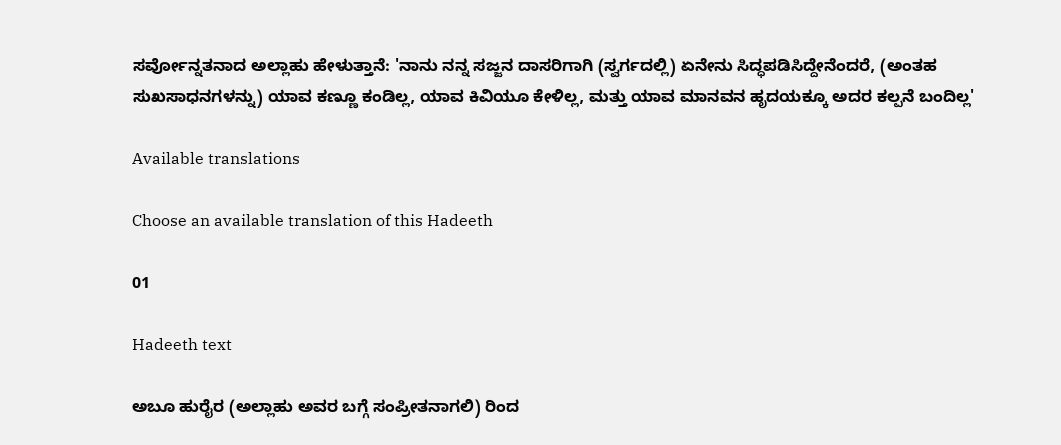ಸರ್ವೋನ್ನತನಾದ ಅಲ್ಲಾಹು ಹೇಳುತ್ತಾನೆ: 'ನಾನು ನನ್ನ ಸಜ್ಜನ ದಾಸರಿಗಾಗಿ (ಸ್ವರ್ಗದಲ್ಲಿ) ಏನೇನು ಸಿದ್ಧಪಡಿಸಿದ್ದೇನೆಂದರೆ, (ಅಂತಹ ಸುಖಸಾಧನಗಳನ್ನು) ಯಾವ ಕಣ್ಣೂ ಕಂಡಿಲ್ಲ, ಯಾವ ಕಿವಿಯೂ ಕೇಳಿಲ್ಲ, ಮತ್ತು ಯಾವ ಮಾನವನ ಹೃದಯಕ್ಕೂ ಅದರ ಕಲ್ಪನೆ ಬಂದಿಲ್ಲ'

Available translations

Choose an available translation of this Hadeeth

01

Hadeeth text

ಅಬೂ ಹುರೈರ (ಅಲ್ಲಾಹು ಅವರ ಬಗ್ಗೆ ಸಂಪ್ರೀತನಾಗಲಿ) ರಿಂದ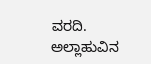ವರದಿ. ಅಲ್ಲಾಹುವಿನ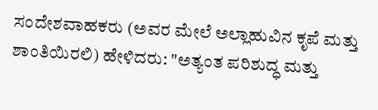ಸಂದೇಶವಾಹಕರು (ಅವರ ಮೇಲೆ ಅಲ್ಲಾಹುವಿನ ಕೃಪೆ ಮತ್ತು ಶಾಂತಿಯಿರಲಿ) ಹೇಳಿದರು: "ಅತ್ಯಂತ ಪರಿಶುದ್ಧ ಮತ್ತು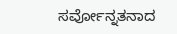ಸರ್ವೋನ್ನತನಾದ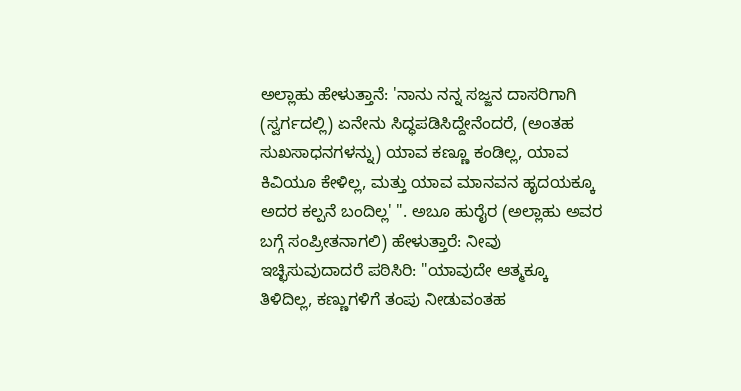ಅಲ್ಲಾಹು ಹೇಳುತ್ತಾನೆ: 'ನಾನು ನನ್ನ ಸಜ್ಜನ ದಾಸರಿಗಾಗಿ (ಸ್ವರ್ಗದಲ್ಲಿ) ಏನೇನು ಸಿದ್ಧಪಡಿಸಿದ್ದೇನೆಂದರೆ, (ಅಂತಹ ಸುಖಸಾಧನಗಳನ್ನು) ಯಾವ ಕಣ್ಣೂ ಕಂಡಿಲ್ಲ, ಯಾವ ಕಿವಿಯೂ ಕೇಳಿಲ್ಲ, ಮತ್ತು ಯಾವ ಮಾನವನ ಹೃದಯಕ್ಕೂ ಅದರ ಕಲ್ಪನೆ ಬಂದಿಲ್ಲ' ". ಅಬೂ ಹುರೈರ (ಅಲ್ಲಾಹು ಅವರ ಬಗ್ಗೆ ಸಂಪ್ರೀತನಾಗಲಿ) ಹೇಳುತ್ತಾರೆ: ನೀವು ಇಚ್ಛಿಸುವುದಾದರೆ ಪಠಿಸಿರಿ: "ಯಾವುದೇ ಆತ್ಮಕ್ಕೂ ತಿಳಿದಿಲ್ಲ, ಕಣ್ಣುಗಳಿಗೆ ತಂಪು ನೀಡುವಂತಹ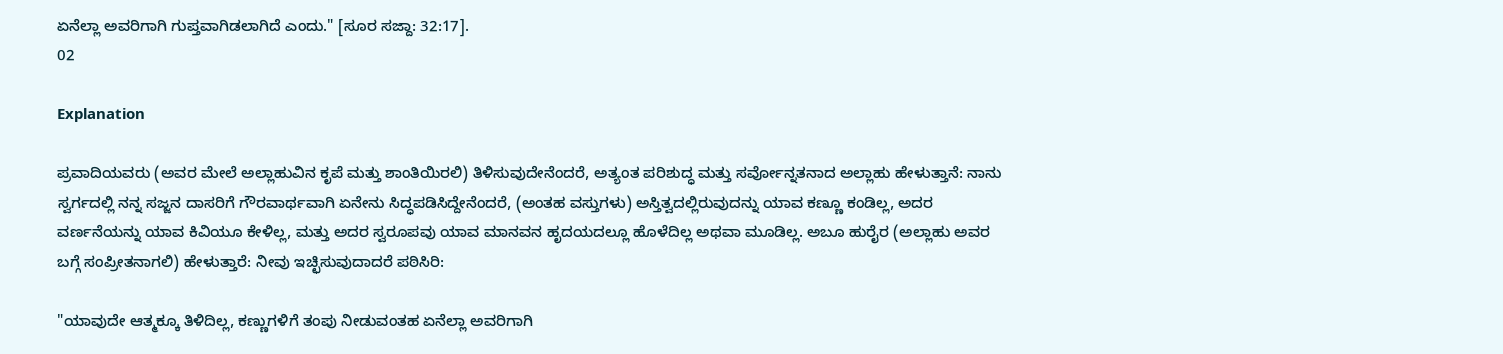ಏನೆಲ್ಲಾ ಅವರಿಗಾಗಿ ಗುಪ್ತವಾಗಿಡಲಾಗಿದೆ ಎಂದು." [ಸೂರ ಸಜ್ದಾ: 32:17].
02

Explanation

ಪ್ರವಾದಿಯವರು (ಅವರ ಮೇಲೆ ಅಲ್ಲಾಹುವಿನ ಕೃಪೆ ಮತ್ತು ಶಾಂತಿಯಿರಲಿ) ತಿಳಿಸುವುದೇನೆಂದರೆ, ಅತ್ಯಂತ ಪರಿಶುದ್ಧ ಮತ್ತು ಸರ್ವೋನ್ನತನಾದ ಅಲ್ಲಾಹು ಹೇಳುತ್ತಾನೆ: ನಾನು ಸ್ವರ್ಗದಲ್ಲಿ ನನ್ನ ಸಜ್ಜನ ದಾಸರಿಗೆ ಗೌರವಾರ್ಥವಾಗಿ ಏನೇನು ಸಿದ್ಧಪಡಿಸಿದ್ದೇನೆಂದರೆ, (ಅಂತಹ ವಸ್ತುಗಳು) ಅಸ್ತಿತ್ವದಲ್ಲಿರುವುದನ್ನು ಯಾವ ಕಣ್ಣೂ ಕಂಡಿಲ್ಲ, ಅದರ ವರ್ಣನೆಯನ್ನು ಯಾವ ಕಿವಿಯೂ ಕೇಳಿಲ್ಲ, ಮತ್ತು ಅದರ ಸ್ವರೂಪವು ಯಾವ ಮಾನವನ ಹೃದಯದಲ್ಲೂ ಹೊಳೆದಿಲ್ಲ ಅಥವಾ ಮೂಡಿಲ್ಲ. ಅಬೂ ಹುರೈರ (ಅಲ್ಲಾಹು ಅವರ ಬಗ್ಗೆ ಸಂಪ್ರೀತನಾಗಲಿ) ಹೇಳುತ್ತಾರೆ: ನೀವು ಇಚ್ಛಿಸುವುದಾದರೆ ಪಠಿಸಿರಿ:

"ಯಾವುದೇ ಆತ್ಮಕ್ಕೂ ತಿಳಿದಿಲ್ಲ, ಕಣ್ಣುಗಳಿಗೆ ತಂಪು ನೀಡುವಂತಹ ಏನೆಲ್ಲಾ ಅವರಿಗಾಗಿ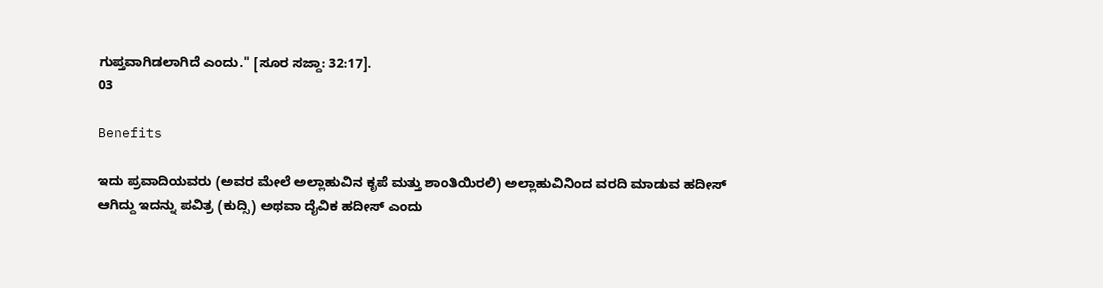ಗುಪ್ತವಾಗಿಡಲಾಗಿದೆ ಎಂದು." [ಸೂರ ಸಜ್ದಾ: 32:17].
03

Benefits

ಇದು ಪ್ರವಾದಿಯವರು (ಅವರ ಮೇಲೆ ಅಲ್ಲಾಹುವಿನ ಕೃಪೆ ಮತ್ತು ಶಾಂತಿಯಿರಲಿ) ಅಲ್ಲಾಹುವಿನಿಂದ ವರದಿ ಮಾಡುವ ಹದೀಸ್ ಆಗಿದ್ದು ಇದನ್ನು ಪವಿತ್ರ (ಕುದ್ಸಿ) ಅಥವಾ ದೈವಿಕ ಹದೀಸ್ ಎಂದು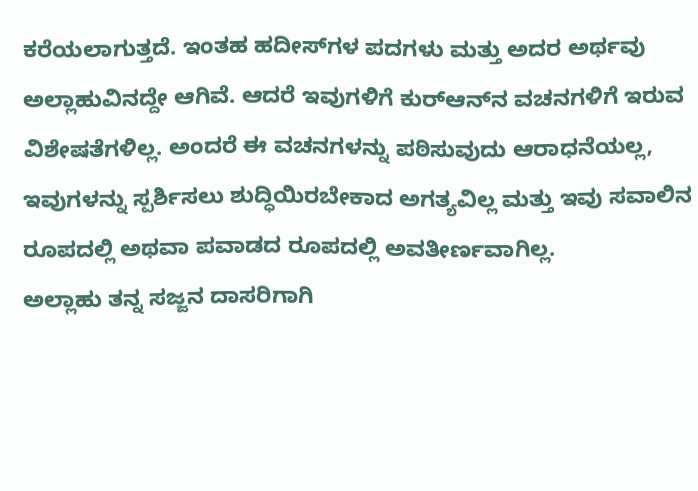ಕರೆಯಲಾಗುತ್ತದೆ. ಇಂತಹ ಹದೀಸ್‌ಗಳ ಪದಗಳು ಮತ್ತು ಅದರ ಅರ್ಥವು ಅಲ್ಲಾಹುವಿನದ್ದೇ ಆಗಿವೆ. ಆದರೆ ಇವುಗಳಿಗೆ ಕುರ್‌ಆನ್‌ನ ವಚನಗಳಿಗೆ ಇರುವ ವಿಶೇಷತೆಗಳಿಲ್ಲ. ಅಂದರೆ ಈ ವಚನಗಳನ್ನು ಪಠಿಸುವುದು ಆರಾಧನೆಯಲ್ಲ, ಇವುಗಳನ್ನು ಸ್ಪರ್ಶಿಸಲು ಶುದ್ಧಿಯಿರಬೇಕಾದ ಅಗತ್ಯವಿಲ್ಲ ಮತ್ತು ಇವು ಸವಾಲಿನ ರೂಪದಲ್ಲಿ ಅಥವಾ ಪವಾಡದ ರೂಪದಲ್ಲಿ ಅವತೀರ್ಣವಾಗಿಲ್ಲ.
ಅಲ್ಲಾಹು ತನ್ನ ಸಜ್ಜನ ದಾಸರಿಗಾಗಿ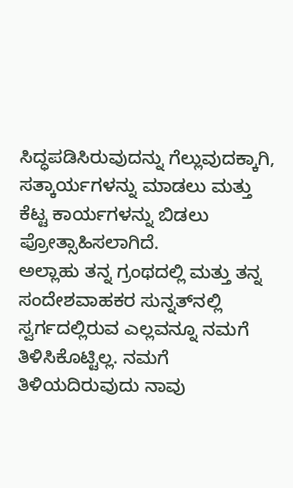ಸಿದ್ಧಪಡಿಸಿರುವುದನ್ನು ಗೆಲ್ಲುವುದಕ್ಕಾಗಿ, ಸತ್ಕಾರ್ಯಗಳನ್ನು ಮಾಡಲು ಮತ್ತು ಕೆಟ್ಟ ಕಾರ್ಯಗಳನ್ನು ಬಿಡಲು ಪ್ರೋತ್ಸಾಹಿಸಲಾಗಿದೆ.
ಅಲ್ಲಾಹು ತನ್ನ ಗ್ರಂಥದಲ್ಲಿ ಮತ್ತು ತನ್ನ ಸಂದೇಶವಾಹಕರ ಸುನ್ನತ್‌ನಲ್ಲಿ ಸ್ವರ್ಗದಲ್ಲಿರುವ ಎಲ್ಲವನ್ನೂ ನಮಗೆ ತಿಳಿಸಿಕೊಟ್ಟಿಲ್ಲ. ನಮಗೆ ತಿಳಿಯದಿರುವುದು ನಾವು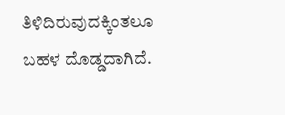ತಿಳಿದಿರುವುದಕ್ಕಿಂತಲೂ ಬಹಳ ದೊಡ್ಡದಾಗಿದೆ.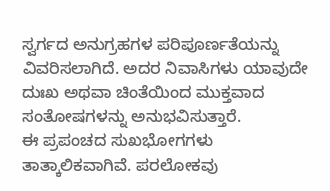ಸ್ವರ್ಗದ ಅನುಗ್ರಹಗಳ ಪರಿಪೂರ್ಣತೆಯನ್ನು ವಿವರಿಸಲಾಗಿದೆ. ಅದರ ನಿವಾಸಿಗಳು ಯಾವುದೇ ದುಃಖ ಅಥವಾ ಚಿಂತೆಯಿಂದ ಮುಕ್ತವಾದ ಸಂತೋಷಗಳನ್ನು ಅನುಭವಿಸುತ್ತಾರೆ.
ಈ ಪ್ರಪಂಚದ ಸುಖಭೋಗಗಳು ತಾತ್ಕಾಲಿಕವಾಗಿವೆ. ಪರಲೋಕವು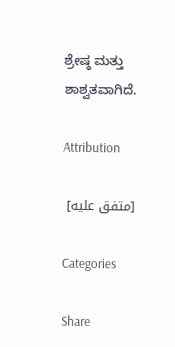ಶ್ರೇಷ್ಠ ಮತ್ತು ಶಾಶ್ವತವಾಗಿದೆ.

Attribution

[متفق عليه]

Categories

Share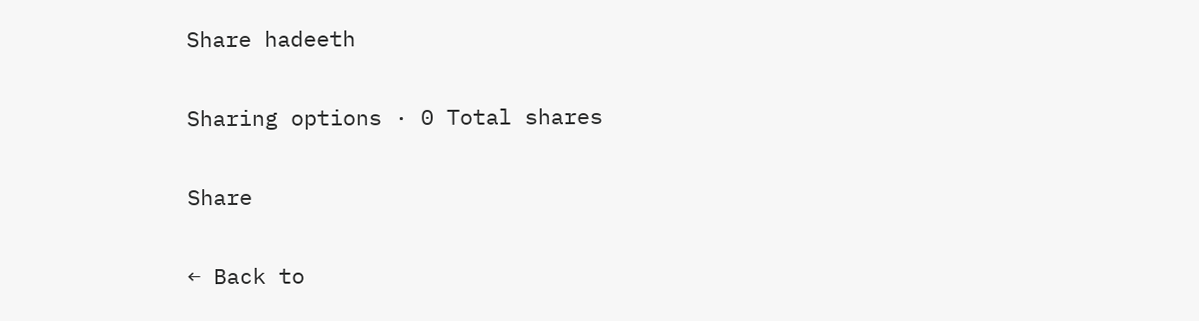Share hadeeth

Sharing options · 0 Total shares

Share

← Back to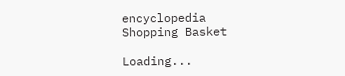encyclopedia
Shopping Basket

Loading...